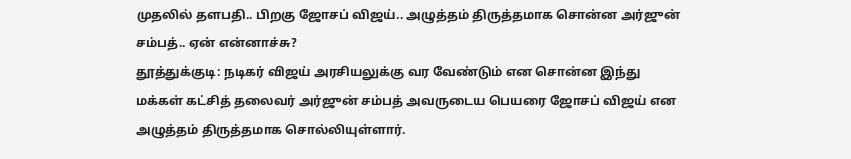முதலில் தளபதி.. பிறகு ஜோசப் விஜய்.. அழுத்தம் திருத்தமாக சொன்ன அர்ஜுன் சம்பத்.. ஏன் என்னாச்சு?
தூத்துக்குடி: நடிகர் விஜய் அரசியலுக்கு வர வேண்டும் என சொன்ன இந்து மக்கள் கட்சித் தலைவர் அர்ஜுன் சம்பத் அவருடைய பெயரை ஜோசப் விஜய் என அழுத்தம் திருத்தமாக சொல்லியுள்ளார்.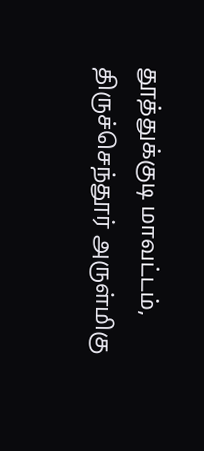தூத்துக்குடி மாவட்டம், திருச்செந்தூர் அருள்மிகு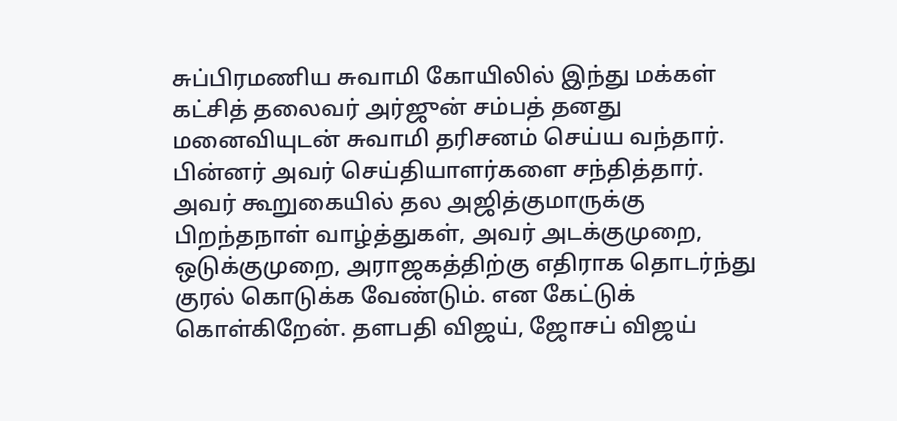சுப்பிரமணிய சுவாமி கோயிலில் இந்து மக்கள் கட்சித் தலைவர் அர்ஜுன் சம்பத் தனது மனைவியுடன் சுவாமி தரிசனம் செய்ய வந்தார். பின்னர் அவர் செய்தியாளர்களை சந்தித்தார்.
அவர் கூறுகையில் தல அஜித்குமாருக்கு பிறந்தநாள் வாழ்த்துகள், அவர் அடக்குமுறை, ஒடுக்குமுறை, அராஜகத்திற்கு எதிராக தொடர்ந்து குரல் கொடுக்க வேண்டும். என கேட்டுக் கொள்கிறேன். தளபதி விஜய், ஜோசப் விஜய்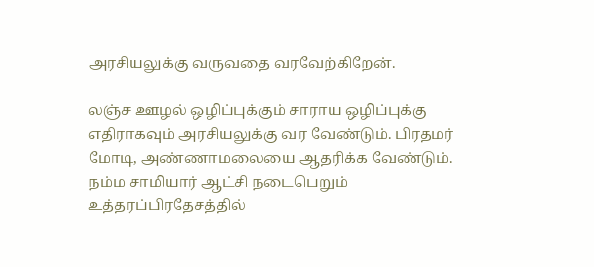அரசியலுக்கு வருவதை வரவேற்கிறேன்.

லஞ்ச ஊழல் ஒழிப்புக்கும் சாராய ஒழிப்புக்கு எதிராகவும் அரசியலுக்கு வர வேண்டும். பிரதமர் மோடி, அண்ணாமலையை ஆதரிக்க வேண்டும். நம்ம சாமியார் ஆட்சி நடைபெறும் உத்தரப்பிரதேசத்தில்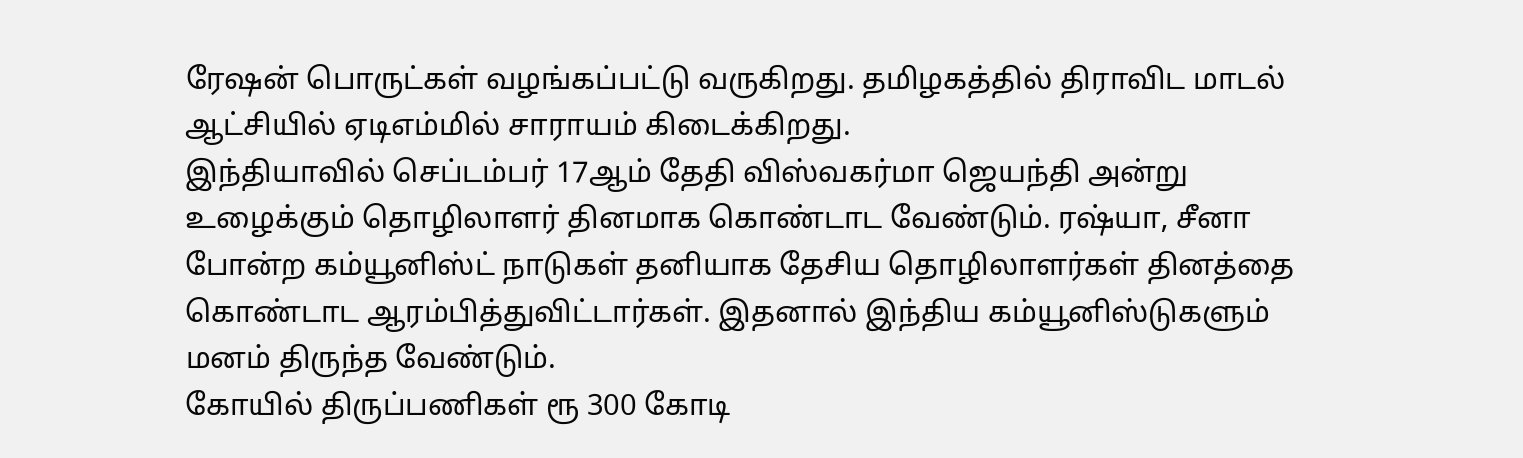ரேஷன் பொருட்கள் வழங்கப்பட்டு வருகிறது. தமிழகத்தில் திராவிட மாடல் ஆட்சியில் ஏடிஎம்மில் சாராயம் கிடைக்கிறது.
இந்தியாவில் செப்டம்பர் 17ஆம் தேதி விஸ்வகர்மா ஜெயந்தி அன்று உழைக்கும் தொழிலாளர் தினமாக கொண்டாட வேண்டும். ரஷ்யா, சீனா போன்ற கம்யூனிஸ்ட் நாடுகள் தனியாக தேசிய தொழிலாளர்கள் தினத்தை கொண்டாட ஆரம்பித்துவிட்டார்கள். இதனால் இந்திய கம்யூனிஸ்டுகளும் மனம் திருந்த வேண்டும்.
கோயில் திருப்பணிகள் ரூ 300 கோடி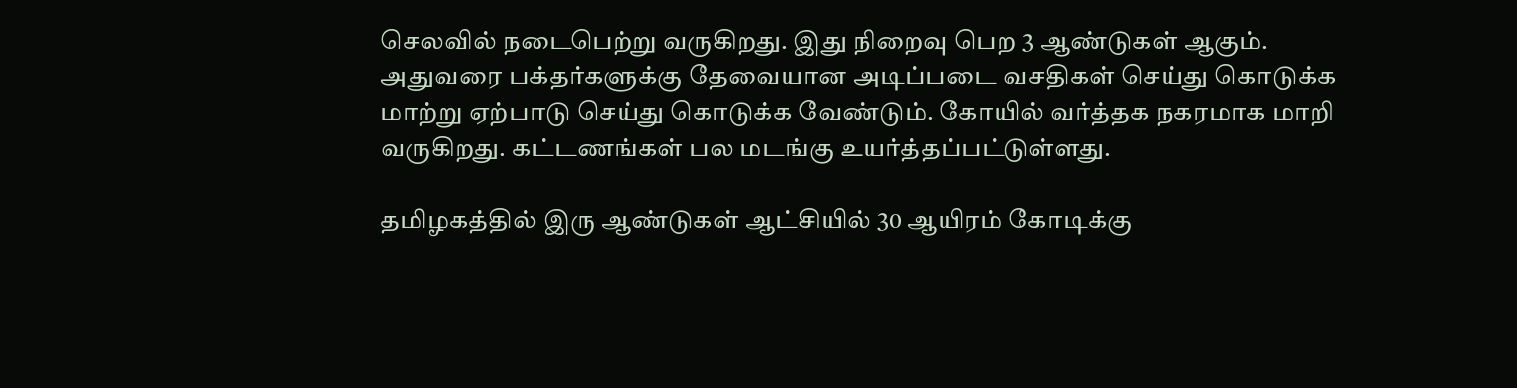செலவில் நடைபெற்று வருகிறது. இது நிறைவு பெற 3 ஆண்டுகள் ஆகும். அதுவரை பக்தர்களுக்கு தேவையான அடிப்படை வசதிகள் செய்து கொடுக்க மாற்று ஏற்பாடு செய்து கொடுக்க வேண்டும். கோயில் வர்த்தக நகரமாக மாறி வருகிறது. கட்டணங்கள் பல மடங்கு உயர்த்தப்பட்டுள்ளது.

தமிழகத்தில் இரு ஆண்டுகள் ஆட்சியில் 30 ஆயிரம் கோடிக்கு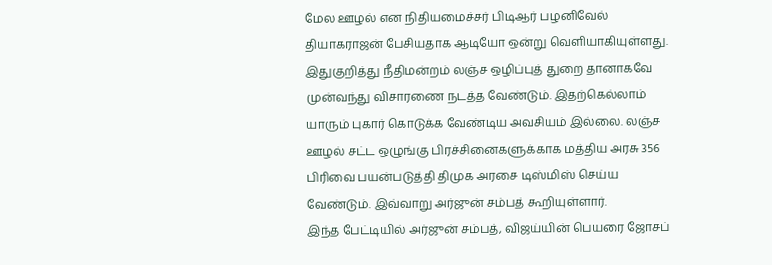மேல ஊழல் என நிதியமைச்சர் பிடிஆர் பழனிவேல் தியாகராஜன் பேசியதாக ஆடியோ ஒன்று வெளியாகியுள்ளது. இதுகுறித்து நீதிமன்றம் லஞ்ச ஒழிப்புத் துறை தானாகவே முன்வந்து விசாரணை நடத்த வேண்டும். இதற்கெல்லாம் யாரும் புகார் கொடுக்க வேண்டிய அவசியம் இல்லை. லஞ்ச ஊழல் சட்ட ஒழுங்கு பிரச்சினைகளுக்காக மத்திய அரசு 356 பிரிவை பயன்படுத்தி திமுக அரசை டிஸ்மிஸ் செய்ய வேண்டும். இவ்வாறு அர்ஜுன் சம்பத் கூறியுள்ளார்.
இந்த பேட்டியில் அர்ஜுன் சம்பத், விஜய்யின் பெயரை ஜோசப்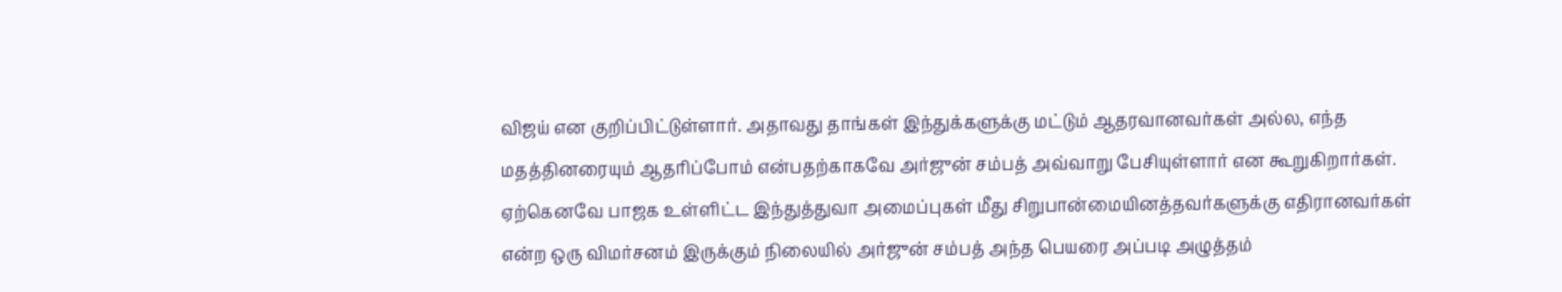விஜய் என குறிப்பிட்டுள்ளார். அதாவது தாங்கள் இந்துக்களுக்கு மட்டும் ஆதரவானவர்கள் அல்ல, எந்த மதத்தினரையும் ஆதரிப்போம் என்பதற்காகவே அர்ஜுன் சம்பத் அவ்வாறு பேசியுள்ளார் என கூறுகிறார்கள். ஏற்கெனவே பாஜக உள்ளிட்ட இந்துத்துவா அமைப்புகள் மீது சிறுபான்மையினத்தவர்களுக்கு எதிரானவர்கள் என்ற ஒரு விமர்சனம் இருக்கும் நிலையில் அர்ஜுன் சம்பத் அந்த பெயரை அப்படி அழுத்தம்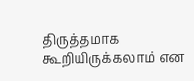திருத்தமாக கூறியிருக்கலாம் என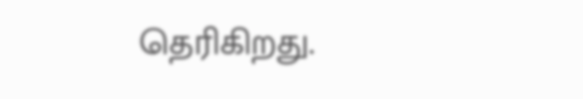தெரிகிறது.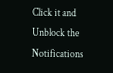Click it and Unblock the Notifications